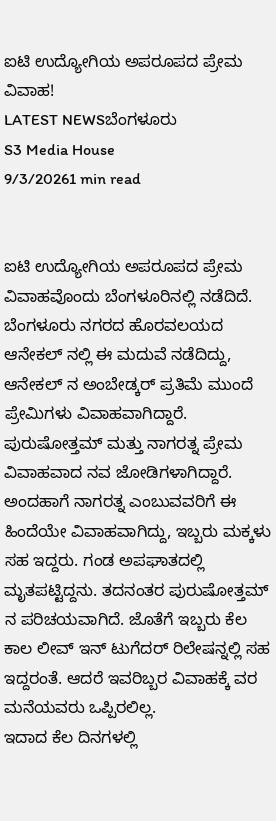ಐಟಿ ಉದ್ಯೋಗಿಯ ಅಪರೂಪದ ಪ್ರೇಮ ವಿವಾಹ!
LATEST NEWSಬೆಂಗಳೂರು
S3 Media House
9/3/20261 min read


ಐಟಿ ಉದ್ಯೋಗಿಯ ಅಪರೂಪದ ಪ್ರೇಮ ವಿವಾಹವೊಂದು ಬೆಂಗಳೂರಿನಲ್ಲಿ ನಡೆದಿದೆ. ಬೆಂಗಳೂರು ನಗರದ ಹೊರವಲಯದ ಆನೇಕಲ್ ನಲ್ಲಿ ಈ ಮದುವೆ ನಡೆದಿದ್ದು, ಆನೇಕಲ್ ನ ಅಂಬೇಡ್ಕರ್ ಪ್ರತಿಮೆ ಮುಂದೆ ಪ್ರೇಮಿಗಳು ವಿವಾಹವಾಗಿದ್ದಾರೆ. ಪುರುಷೋತ್ತಮ್ ಮತ್ತು ನಾಗರತ್ನ ಪ್ರೇಮ ವಿವಾಹವಾದ ನವ ಜೋಡಿಗಳಾಗಿದ್ದಾರೆ.
ಅಂದಹಾಗೆ ನಾಗರತ್ನ ಎಂಬುವವರಿಗೆ ಈ ಹಿಂದೆಯೇ ವಿವಾಹವಾಗಿದ್ದು, ಇಬ್ಬರು ಮಕ್ಕಳು ಸಹ ಇದ್ದರು. ಗಂಡ ಅಪಘಾತದಲ್ಲಿ ಮೃತಪಟ್ಟಿದ್ದನು. ತದನಂತರ ಪುರುಷೋತ್ತಮ್ ನ ಪರಿಚಯವಾಗಿದೆ. ಜೊತೆಗೆ ಇಬ್ಬರು ಕೆಲ ಕಾಲ ಲೀವ್ ಇನ್ ಟುಗೆದರ್ ರಿಲೇಷನ್ನಲ್ಲಿ ಸಹ ಇದ್ದರಂತೆ. ಆದರೆ ಇವರಿಬ್ಬರ ವಿವಾಹಕ್ಕೆ ವರ ಮನೆಯವರು ಒಪ್ಪಿರಲಿಲ್ಲ.
ಇದಾದ ಕೆಲ ದಿನಗಳಲ್ಲಿ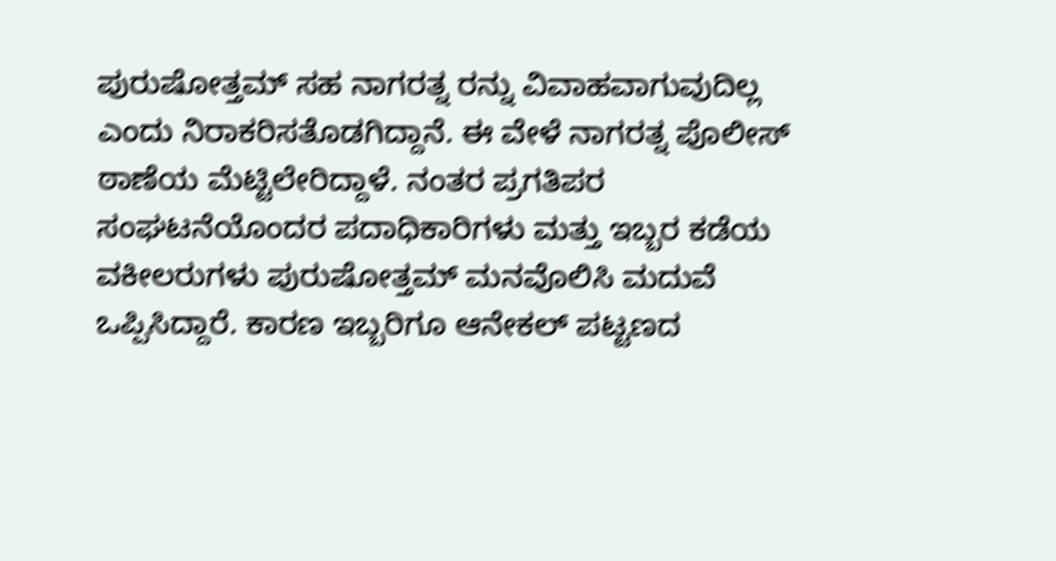ಪುರುಷೋತ್ತಮ್ ಸಹ ನಾಗರತ್ನ ರನ್ನು ವಿವಾಹವಾಗುವುದಿಲ್ಲ ಎಂದು ನಿರಾಕರಿಸತೊಡಗಿದ್ದಾನೆ. ಈ ವೇಳೆ ನಾಗರತ್ನ ಪೊಲೀಸ್ ಠಾಣೆಯ ಮೆಟ್ಟಿಲೇರಿದ್ದಾಳೆ. ನಂತರ ಪ್ರಗತಿಪರ ಸಂಘಟನೆಯೊಂದರ ಪದಾಧಿಕಾರಿಗಳು ಮತ್ತು ಇಬ್ಬರ ಕಡೆಯ ವಕೀಲರುಗಳು ಪುರುಷೋತ್ತಮ್ ಮನವೊಲಿಸಿ ಮದುವೆ ಒಪ್ಪಿಸಿದ್ದಾರೆ. ಕಾರಣ ಇಬ್ಬರಿಗೂ ಆನೇಕಲ್ ಪಟ್ಟಣದ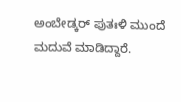ಅಂಬೇಡ್ಕರ್ ಪುತಃಳಿ ಮುಂದೆ ಮದುವೆ ಮಾಡಿದ್ದಾರೆ.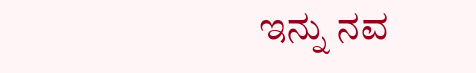ಇನ್ನು ನವ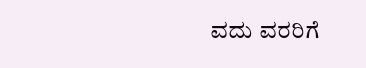ವದು ವರರಿಗೆ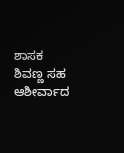ಶಾಸಕ ಶಿವಣ್ಣ ಸಹ ಆಶೀರ್ವಾದ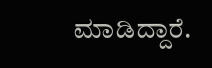ಮಾಡಿದ್ದಾರೆ.